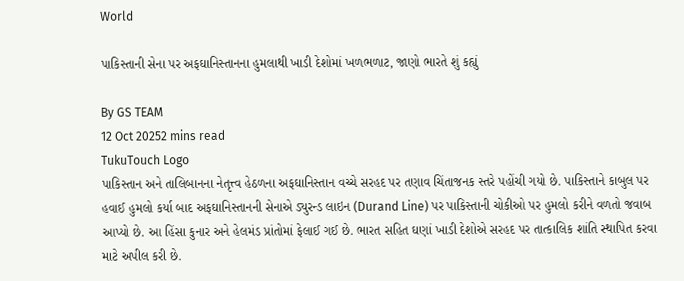World

પાકિસ્તાની સેના પર અફઘાનિસ્તાનના હુમલાથી ખાડી દેશોમાં ખળભળાટ, જાણો ભારતે શું કહ્યું

By GS TEAM
12 Oct 20252 mins read
TukuTouch Logo
પાકિસ્તાન અને તાલિબાનના નેતૃત્ત્વ હેઠળના અફઘાનિસ્તાન વચ્ચે સરહદ પર તણાવ ચિંતાજનક સ્તરે પહોંચી ગયો છે. પાકિસ્તાને કાબુલ પર હવાઈ હુમલો કર્યા બાદ અફઘાનિસ્તાનની સેનાએ ડ્યુરન્ડ લાઇન (Durand Line) પર પાકિસ્તાની ચોકીઓ પર હુમલો કરીને વળતો જવાબ આપ્યો છે. આ હિંસા કુનાર અને હેલમંડ પ્રાંતોમાં ફેલાઈ ગઈ છે. ભારત સહિત ઘણાં ખાડી દેશોએ સરહદ પર તાત્કાલિક શાંતિ સ્થાપિત કરવા માટે અપીલ કરી છે.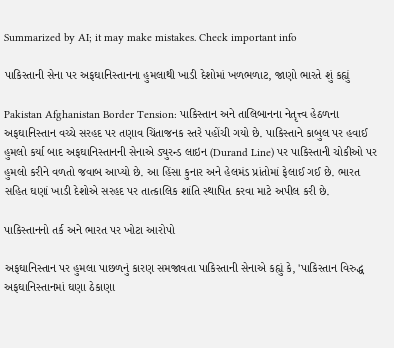Summarized by AI; it may make mistakes. Check important info

પાકિસ્તાની સેના પર અફઘાનિસ્તાનના હુમલાથી ખાડી દેશોમાં ખળભળાટ, જાણો ભારતે શું કહ્યું

Pakistan Afghanistan Border Tension: પાકિસ્તાન અને તાલિબાનના નેતૃત્ત્વ હેઠળના અફઘાનિસ્તાન વચ્ચે સરહદ પર તણાવ ચિંતાજનક સ્તરે પહોંચી ગયો છે. પાકિસ્તાને કાબુલ પર હવાઈ હુમલો કર્યા બાદ અફઘાનિસ્તાનની સેનાએ ડ્યુરન્ડ લાઇન (Durand Line) પર પાકિસ્તાની ચોકીઓ પર હુમલો કરીને વળતો જવાબ આપ્યો છે. આ હિંસા કુનાર અને હેલમંડ પ્રાંતોમાં ફેલાઈ ગઈ છે. ભારત સહિત ઘણાં ખાડી દેશોએ સરહદ પર તાત્કાલિક શાંતિ સ્થાપિત કરવા માટે અપીલ કરી છે.

પાકિસ્તાનનો તર્ક અને ભારત પર ખોટા આરોપો

અફઘાનિસ્તાન પર હુમલા પાછળનું કારણ સમજાવતા પાકિસ્તાની સેનાએ કહ્યું કે, 'પાકિસ્તાન વિરુદ્ધ અફઘાનિસ્તાનમાં ઘણા ઠેકાણા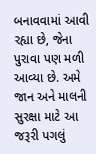બનાવવામાં આવી રહ્યા છે, જેના પુરાવા પણ મળી આવ્યા છે. અમે જાન અને માલની સુરક્ષા માટે આ જરૂરી પગલું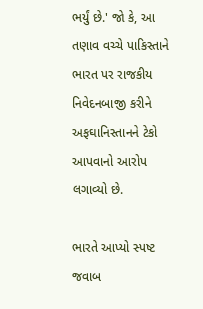ભર્યું છે.' જો કે, આ તણાવ વચ્ચે પાકિસ્તાને ભારત પર રાજકીય નિવેદનબાજી કરીને અફઘાનિસ્તાનને ટેકો આપવાનો આરોપ લગાવ્યો છે.

ભારતે આપ્યો સ્પષ્ટ જવાબ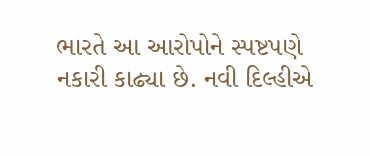ભારતે આ આરોપોને સ્પષ્ટપણે નકારી કાઢ્યા છે. નવી દિલ્હીએ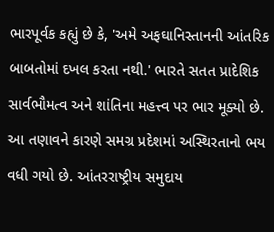ભારપૂર્વક કહ્યું છે કે, 'અમે અફઘાનિસ્તાનની આંતરિક બાબતોમાં દખલ કરતા નથી.' ભારતે સતત પ્રાદેશિક સાર્વભૌમત્વ અને શાંતિના મહત્ત્વ પર ભાર મૂક્યો છે. આ તણાવને કારણે સમગ્ર પ્રદેશમાં અસ્થિરતાનો ભય વધી ગયો છે. આંતરરાષ્ટ્રીય સમુદાય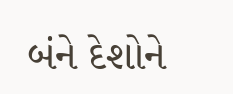બંને દેશોને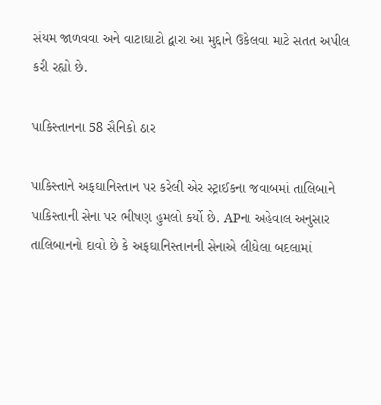સંયમ જાળવવા અને વાટાઘાટો દ્વારા આ મુદ્દાને ઉકેલવા માટે સતત અપીલ કરી રહ્યો છે.

પાકિસ્તાનના 58 સૈનિકો ઠાર

પાકિસ્તાને અફઘાનિસ્તાન પર કરેલી એર સ્ટ્રાઈકના જવાબમાં તાલિબાને પાકિસ્તાની સેના પર ભીષણ હુમલો કર્યો છે. APના અહેવાલ અનુસાર તાલિબાનનો દાવો છે કે અફઘાનિસ્તાનની સેનાએ લીધેલા બદલામાં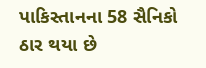પાકિસ્તાનના 58 સૈનિકો ઠાર થયા છે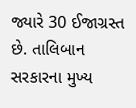જ્યારે 30 ઈજાગ્રસ્ત છે. તાલિબાન સરકારના મુખ્ય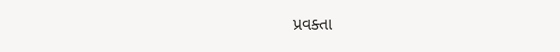પ્રવક્તા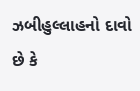ઝબીહુલ્લાહનો દાવો છે કે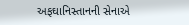અફઘાનિસ્તાનની સેનાએ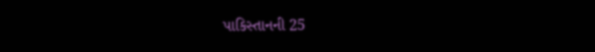પાકિસ્તાનની 25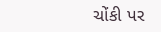ચોંકી પર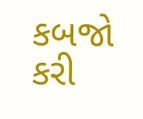કબજો કરી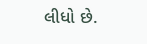લીધો છે.